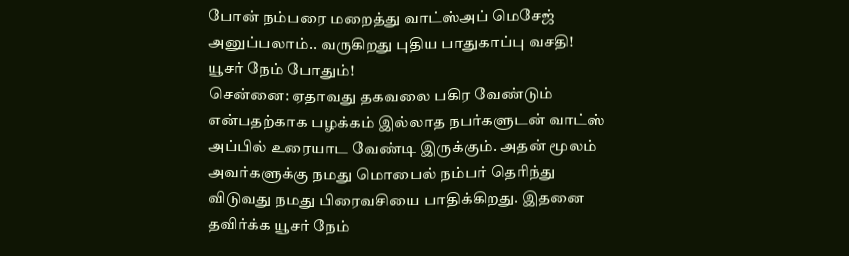போன் நம்பரை மறைத்து வாட்ஸ்அப் மெசேஜ் அனுப்பலாம்.. வருகிறது புதிய பாதுகாப்பு வசதி! யூசர் நேம் போதும்!
சென்னை: ஏதாவது தகவலை பகிர வேண்டும் என்பதற்காக பழக்கம் இல்லாத நபர்களுடன் வாட்ஸ் அப்பில் உரையாட வேண்டி இருக்கும். அதன் மூலம் அவர்களுக்கு நமது மொபைல் நம்பர் தெரிந்து விடுவது நமது பிரைவசியை பாதிக்கிறது. இதனை தவிர்க்க யூசர் நேம்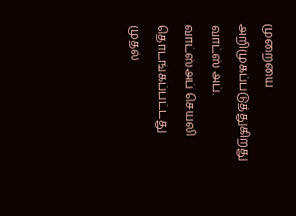முறையை அறிமுகப்படுத்துகிறது வாட்ஸ் அப்.
வாட்ஸ்அப் செயலி தொடங்கப்பட்டது முதல்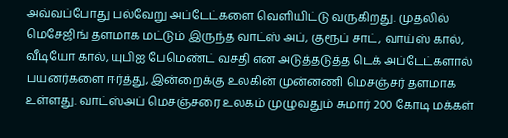அவ்வப்போது பல்வேறு அப்டேட்களை வெளியிட்டு வருகிறது. முதலில் மெசேஜிங் தளமாக மட்டும் இருந்த வாட்ஸ் அப், குரூப் சாட், வாய்ஸ் கால், வீடியோ கால், யுபிஐ பேமெண்ட் வசதி என அடுத்தடுத்த டெக் அப்டேட்களால் பயனர்களை ஈர்த்து, இன்றைக்கு உலகின் முன்னணி மெசஞ்சர் தளமாக உள்ளது. வாட்ஸ்அப் மெசஞ்சரை உலகம் முழுவதும் சுமார் 200 கோடி மக்கள்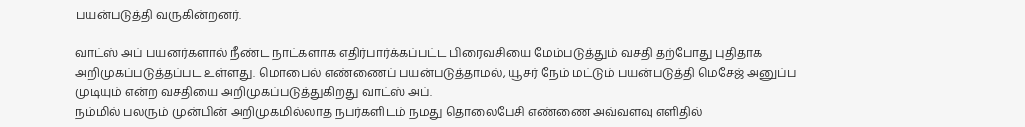பயன்படுத்தி வருகின்றனர்.

வாட்ஸ் அப் பயனர்களால் நீண்ட நாட்களாக எதிர்பார்க்கப்பட்ட பிரைவசியை மேம்படுத்தும் வசதி தற்போது புதிதாக அறிமுகப்படுத்தப்பட உள்ளது. மொபைல் எண்ணைப் பயன்படுத்தாமல், யூசர் நேம் மட்டும் பயன்படுத்தி மெசேஜ் அனுப்ப முடியும் என்ற வசதியை அறிமுகப்படுத்துகிறது வாட்ஸ் அப்.
நம்மில் பலரும் முன்பின் அறிமுகமில்லாத நபர்களிடம் நமது தொலைபேசி எண்ணை அவ்வளவு எளிதில்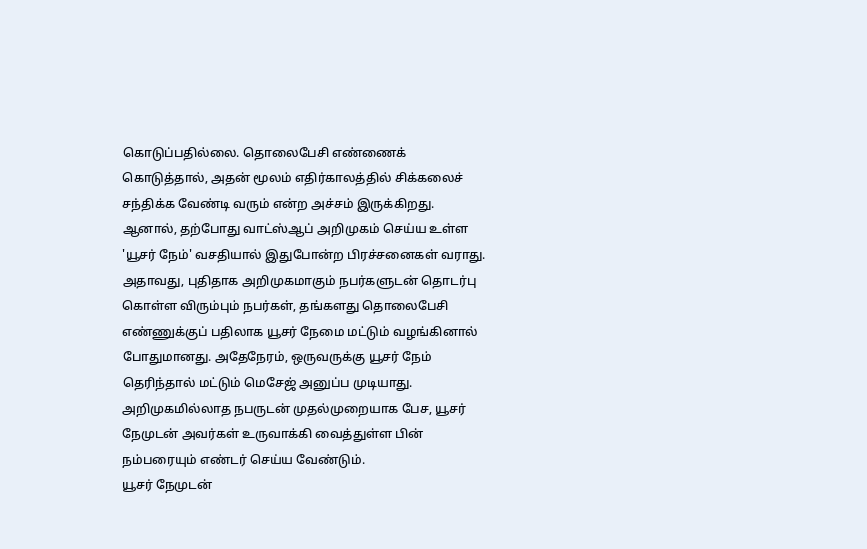கொடுப்பதில்லை. தொலைபேசி எண்ணைக் கொடுத்தால், அதன் மூலம் எதிர்காலத்தில் சிக்கலைச் சந்திக்க வேண்டி வரும் என்ற அச்சம் இருக்கிறது. ஆனால், தற்போது வாட்ஸ்ஆப் அறிமுகம் செய்ய உள்ள 'யூசர் நேம்' வசதியால் இதுபோன்ற பிரச்சனைகள் வராது.
அதாவது, புதிதாக அறிமுகமாகும் நபர்களுடன் தொடர்பு கொள்ள விரும்பும் நபர்கள், தங்களது தொலைபேசி எண்ணுக்குப் பதிலாக யூசர் நேமை மட்டும் வழங்கினால் போதுமானது. அதேநேரம், ஒருவருக்கு யூசர் நேம் தெரிந்தால் மட்டும் மெசேஜ் அனுப்ப முடியாது. அறிமுகமில்லாத நபருடன் முதல்முறையாக பேச, யூசர் நேமுடன் அவர்கள் உருவாக்கி வைத்துள்ள பின் நம்பரையும் எண்டர் செய்ய வேண்டும்.
யூசர் நேமுடன்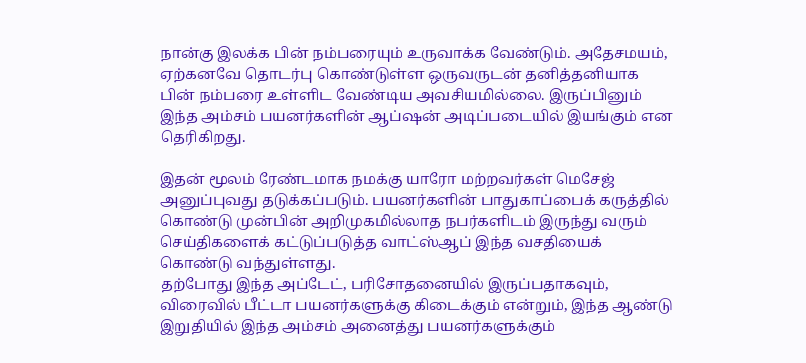நான்கு இலக்க பின் நம்பரையும் உருவாக்க வேண்டும். அதேசமயம், ஏற்கனவே தொடர்பு கொண்டுள்ள ஒருவருடன் தனித்தனியாக பின் நம்பரை உள்ளிட வேண்டிய அவசியமில்லை. இருப்பினும் இந்த அம்சம் பயனர்களின் ஆப்ஷன் அடிப்படையில் இயங்கும் என தெரிகிறது.

இதன் மூலம் ரேண்டமாக நமக்கு யாரோ மற்றவர்கள் மெசேஜ் அனுப்புவது தடுக்கப்படும். பயனர்களின் பாதுகாப்பைக் கருத்தில் கொண்டு முன்பின் அறிமுகமில்லாத நபர்களிடம் இருந்து வரும் செய்திகளைக் கட்டுப்படுத்த வாட்ஸ்ஆப் இந்த வசதியைக் கொண்டு வந்துள்ளது.
தற்போது இந்த அப்டேட், பரிசோதனையில் இருப்பதாகவும், விரைவில் பீட்டா பயனர்களுக்கு கிடைக்கும் என்றும், இந்த ஆண்டு இறுதியில் இந்த அம்சம் அனைத்து பயனர்களுக்கும்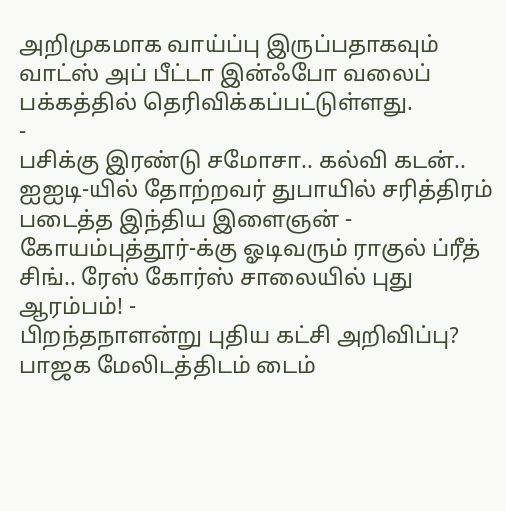அறிமுகமாக வாய்ப்பு இருப்பதாகவும் வாட்ஸ் அப் பீட்டா இன்ஃபோ வலைப் பக்கத்தில் தெரிவிக்கப்பட்டுள்ளது.
-
பசிக்கு இரண்டு சமோசா.. கல்வி கடன்.. ஐஐடி-யில் தோற்றவர் துபாயில் சரித்திரம் படைத்த இந்திய இளைஞன் -
கோயம்புத்தூர்-க்கு ஓடிவரும் ராகுல் ப்ரீத் சிங்.. ரேஸ் கோர்ஸ் சாலையில் புது ஆரம்பம்! -
பிறந்தநாளன்று புதிய கட்சி அறிவிப்பு? பாஜக மேலிடத்திடம் டைம்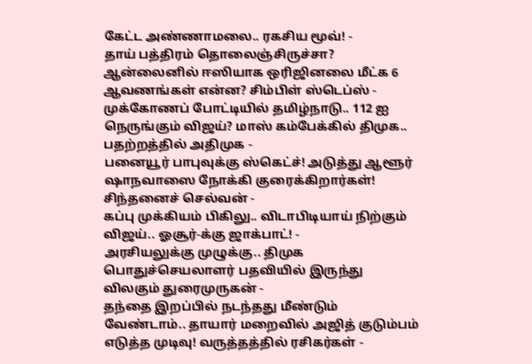கேட்ட அண்ணாமலை.. ரகசிய மூவ்! -
தாய் பத்திரம் தொலைஞ்சிருச்சா? ஆன்லைனில் ஈஸியாக ஒரிஜினலை மீட்க 6 ஆவணங்கள் என்ன? சிம்பிள் ஸ்டெப்ஸ் -
முக்கோணப் போட்டியில் தமிழ்நாடு.. 112 ஐ நெருங்கும் விஜய்? மாஸ் கம்பேக்கில் திமுக.. பதற்றத்தில் அதிமுக -
பனையூர் பாபுவுக்கு ஸ்கெட்ச்! அடுத்து ஆளூர் ஷாநவாஸை நோக்கி குரைக்கிறார்கள்! சிந்தனைச் செல்வன் -
கப்பு முக்கியம் பிகிலு.. விடாபிடியாய் நிற்கும் விஜய்.. ஓசூர்-க்கு ஜாக்பாட்! -
அரசியலுக்கு முழுக்கு.. திமுக பொதுச்செயலாளர் பதவியில் இருந்து விலகும் துரைமுருகன் -
தந்தை இறப்பில் நடந்தது மீண்டும் வேண்டாம்.. தாயார் மறைவில் அஜித் குடும்பம் எடுத்த முடிவு! வருத்தத்தில் ரசிகர்கள் -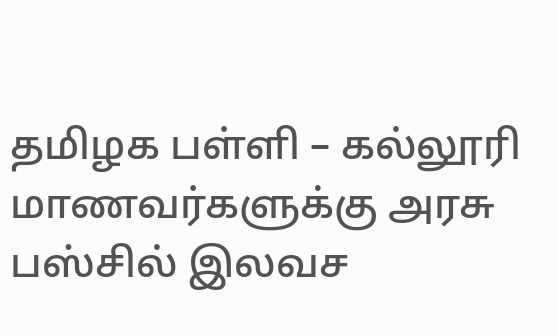தமிழக பள்ளி – கல்லூரி மாணவர்களுக்கு அரசு பஸ்சில் இலவச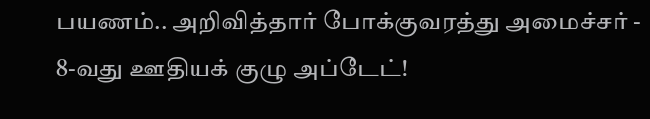பயணம்.. அறிவித்தார் போக்குவரத்து அமைச்சர் -
8-வது ஊதியக் குழு அப்டேட்!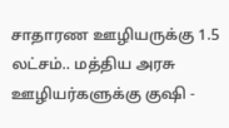சாதாரண ஊழியருக்கு 1.5 லட்சம்.. மத்திய அரசு ஊழியர்களுக்கு குஷி -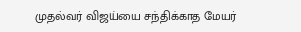முதல்வர் விஜய்யை சந்திக்காத மேயர்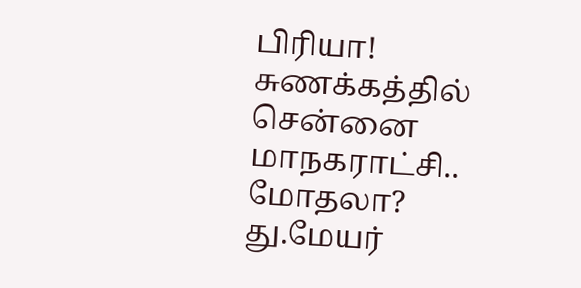பிரியா! சுணக்கத்தில் சென்னை மாநகராட்சி.. மோதலா? து.மேயர்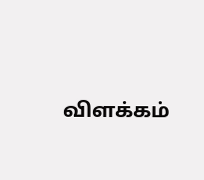விளக்கம்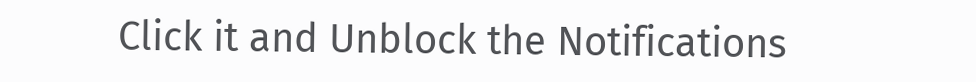Click it and Unblock the Notifications